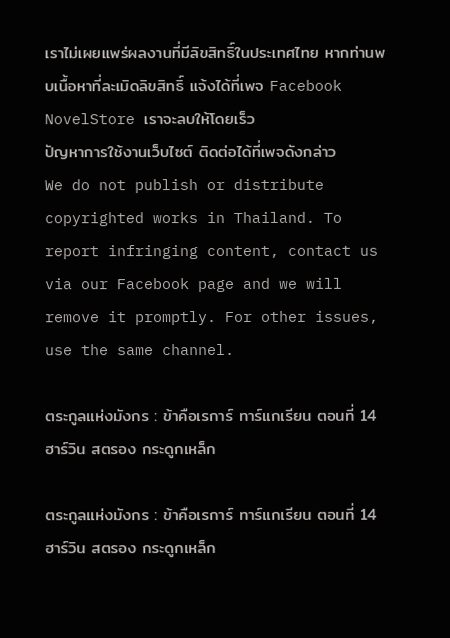เราไม่เผยแพร่ผลงานที่มีลิขสิทธิ์ในประเทศไทย หากท่านพบเนื้อหาที่ละเมิดลิขสิทธิ์ แจ้งได้ที่เพจ Facebook NovelStore เราจะลบให้โดยเร็ว
ปัญหาการใช้งานเว็บไซต์ ติดต่อได้ที่เพจดังกล่าว
We do not publish or distribute copyrighted works in Thailand. To report infringing content, contact us via our Facebook page and we will remove it promptly. For other issues, use the same channel.

ตระกูลแห่งมังกร : ข้าคือเรการ์ ทาร์แกเรียน ตอนที่ 14 ฮาร์วิน สตรอง กระดูกเหล็ก

ตระกูลแห่งมังกร : ข้าคือเรการ์ ทาร์แกเรียน ตอนที่ 14 ฮาร์วิน สตรอง กระดูกเหล็ก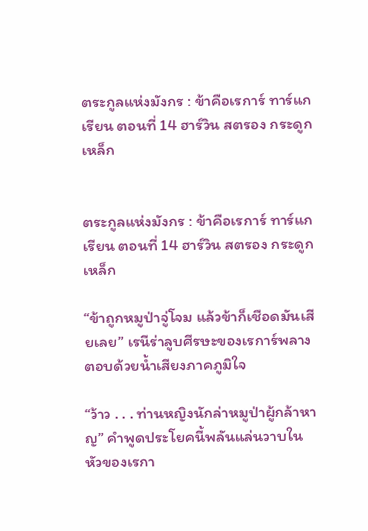ตระกูลแห่งมังกร : ข้าคือเรการ์ ทาร์แกเรียน ตอนที่ 14 ฮาร์วิน สตรอง กระดูกเหล็ก


ตระกูลแห่งมังกร : ข้าคือเรการ์ ทาร์แกเรียน ตอนที่ 14 ฮาร์วิน สตรอง กระดูกเหล็ก

“ข้าถูกหมูป่าจู่โจม แล้วข้าก็เชือดมันเสียเลย” เรนีร่าลูบศีรษะของเรการ์พลางตอบด้วยน้ำเสียงภาคภูมิใจ

“ว้าว . . . ท่านหญิงนักล่าหมูป่าผู้กล้าหาญ” คำพูดประโยคนี้พลันแล่นวาบในหัวของเรกา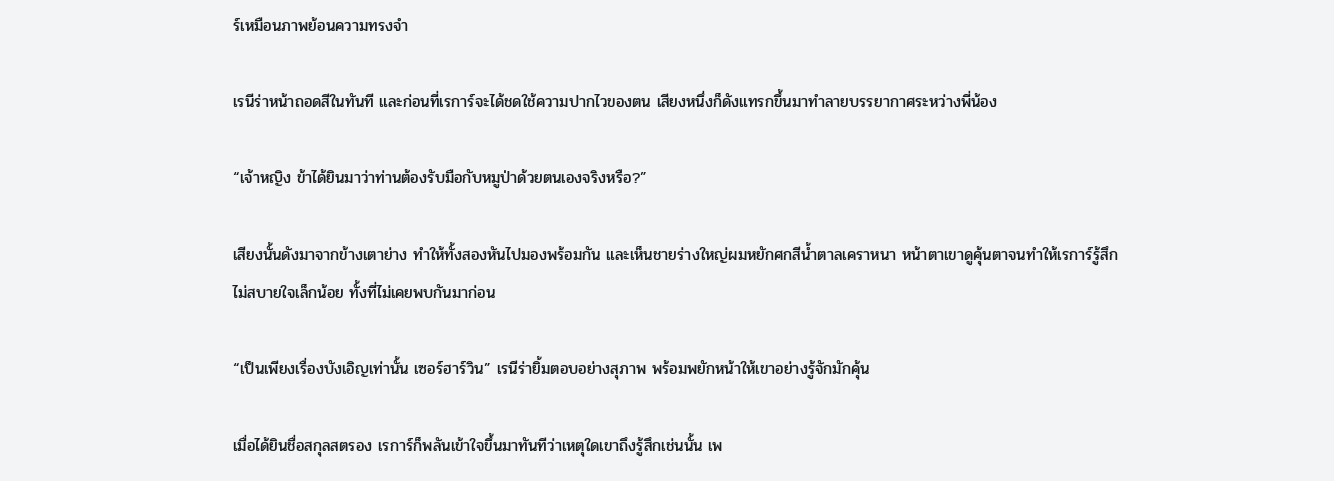ร์เหมือนภาพย้อนความทรงจำ

เรนีร่าหน้าถอดสีในทันที และก่อนที่เรการ์จะได้ชดใช้ความปากไวของตน เสียงหนึ่งก็ดังแทรกขึ้นมาทำลายบรรยากาศระหว่างพี่น้อง

“เจ้าหญิง ข้าได้ยินมาว่าท่านต้องรับมือกับหมูป่าด้วยตนเองจริงหรือ?”

เสียงนั้นดังมาจากข้างเตาย่าง ทำให้ทั้งสองหันไปมองพร้อมกัน และเห็นชายร่างใหญ่ผมหยักศกสีน้ำตาลเคราหนา หน้าตาเขาดูคุ้นตาจนทำให้เรการ์รู้สึกไม่สบายใจเล็กน้อย ทั้งที่ไม่เคยพบกันมาก่อน

“เป็นเพียงเรื่องบังเอิญเท่านั้น เซอร์ฮาร์วิน” เรนีร่ายิ้มตอบอย่างสุภาพ พร้อมพยักหน้าให้เขาอย่างรู้จักมักคุ้น

เมื่อได้ยินชื่อสกุลสตรอง เรการ์ก็พลันเข้าใจขึ้นมาทันทีว่าเหตุใดเขาถึงรู้สึกเช่นนั้น เพ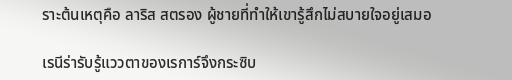ราะต้นเหตุคือ ลาริส สตรอง ผู้ชายที่ทำให้เขารู้สึกไม่สบายใจอยู่เสมอ

เรนีร่ารับรู้แววตาของเรการ์จึงกระซิบ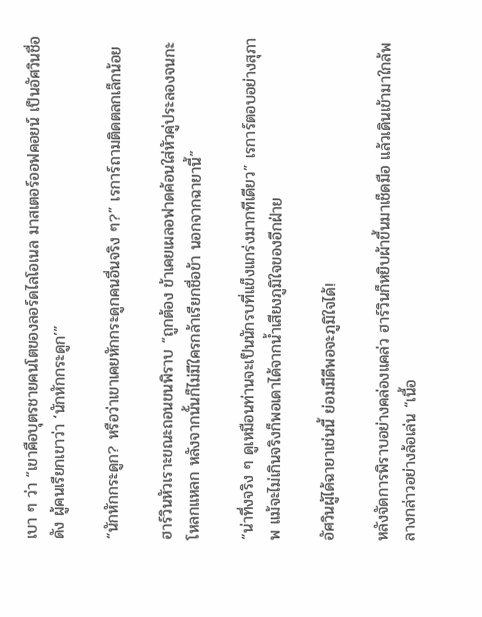เบา ๆ ว่า “เขาคือบุตรชายคนโตของลอร์ดไลโอเนล มาสเตอร์ออฟคอยน์ เป็นอัศวินชื่อดัง ผู้คนเรียกเขาว่า ‘นักหักกระดูก’”

“นักหักกระดูก? หรือว่าเขาเคยหักกระดูกคนอื่นจริง ๆ?” เรการ์ถามติดตลกเล็กน้อย

ฮาร์วินหัวเราะขณะถอนขนพิราบ “ถูกต้อง ข้าเคยเผลอฟาดค้อนใส่หัวคู่ประลองจนกะโหลกแหลก หลังจากนั้นก็ไม่มีใครกล้าเรียกชื่อข้า นอกจากฉายานี้”

“น่าทึ่งจริง ๆ ดูเหมือนท่านจะเป็นนักรบที่แข็งแกร่งมากทีเดียว” เรการ์ตอบอย่างสุภาพ แม้จะไม่เกินจริงก็พอเดาได้จากน้ำเสียงภูมิใจของอีกฝ่าย

อัศวินผู้ได้ฉายาเช่นนี้ ย่อมมีดีพอจะภูมิใจได้!

หลังจัดการพิราบอย่างคล่องแคล่ว ฮาร์วินก็หยิบผ้าขึ้นมาเช็ดมือ แล้วเดินเข้ามาใกล้พลางกล่าวอย่างล้อเล่น “เนื้อ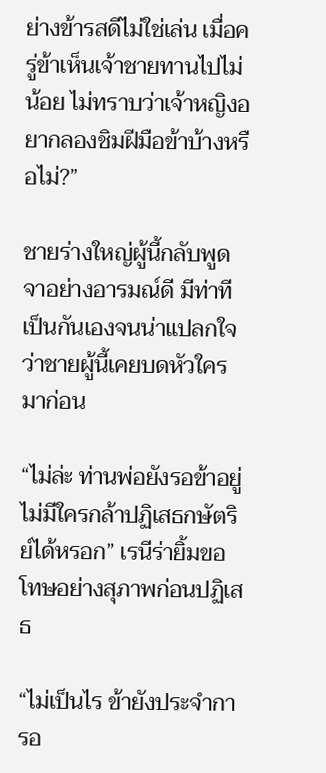ย่างข้ารสดีไม่ใช่เล่น เมื่อครู่ข้าเห็นเจ้าชายทานไปไม่น้อย ไม่ทราบว่าเจ้าหญิงอยากลองชิมฝีมือข้าบ้างหรือไม่?”

ชายร่างใหญ่ผู้นี้กลับพูดจาอย่างอารมณ์ดี มีท่าทีเป็นกันเองจนน่าแปลกใจว่าชายผู้นี้เคยบดหัวใครมาก่อน

“ไม่ล่ะ ท่านพ่อยังรอข้าอยู่ ไม่มีใครกล้าปฏิเสธกษัตริย์ได้หรอก” เรนีร่ายิ้มขอโทษอย่างสุภาพก่อนปฏิเสธ

“ไม่เป็นไร ข้ายังประจำการอ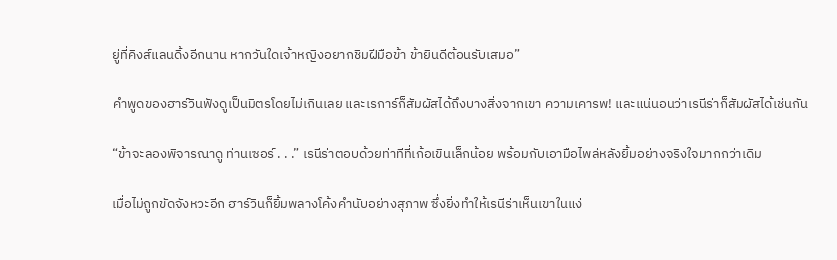ยู่ที่คิงส์แลนดิ้งอีกนาน หากวันใดเจ้าหญิงอยากชิมฝีมือข้า ข้ายินดีต้อนรับเสมอ”

คำพูดของฮาร์วินฟังดูเป็นมิตรโดยไม่เกินเลย และเรการ์ก็สัมผัสได้ถึงบางสิ่งจากเขา ความเคารพ! และแน่นอนว่าเรนีร่าก็สัมผัสได้เช่นกัน

“ข้าจะลองพิจารณาดู ท่านเซอร์ . . .” เรนีร่าตอบด้วยท่าทีที่เก้อเขินเล็กน้อย พร้อมกับเอามือไพล่หลังยิ้มอย่างจริงใจมากกว่าเดิม

เมื่อไม่ถูกขัดจังหวะอีก ฮาร์วินก็ยิ้มพลางโค้งคำนับอย่างสุภาพ ซึ่งยิ่งทำให้เรนีร่าเห็นเขาในแง่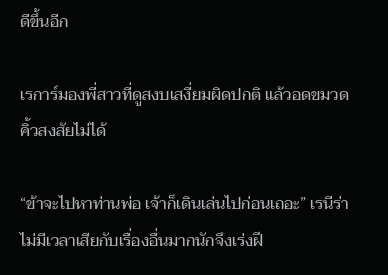ดีขึ้นอีก

เรการ์มองพี่สาวที่ดูสงบเสงี่ยมผิดปกติ แล้วอดขมวดคิ้วสงสัยไม่ได้

“ข้าจะไปหาท่านพ่อ เจ้าก็เดินเล่นไปก่อนเถอะ” เรนีร่าไม่มีเวลาเสียกับเรื่องอื่นมากนักจึงเร่งฝี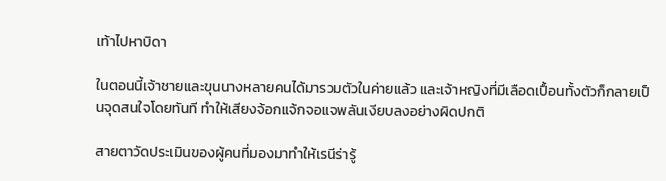เท้าไปหาบิดา

ในตอนนี้เจ้าชายและขุนนางหลายคนได้มารวมตัวในค่ายแล้ว และเจ้าหญิงที่มีเลือดเปื้อนทั้งตัวก็กลายเป็นจุดสนใจโดยทันที ทำให้เสียงจ้อกแจ้กจอแจพลันเงียบลงอย่างผิดปกติ

สายตาวัดประเมินของผู้คนที่มองมาทำให้เรนีร่ารู้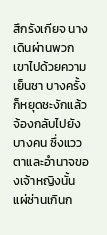สึกรังเกียจ นางเดินผ่านพวกเขาไปด้วยความเย็นชา บางครั้งก็หยุดชะงักแล้วจ้องกลับไปยังบางคน ซึ่งแววตาและอำนาจของเจ้าหญิงนั้นแผ่ซ่านเกินก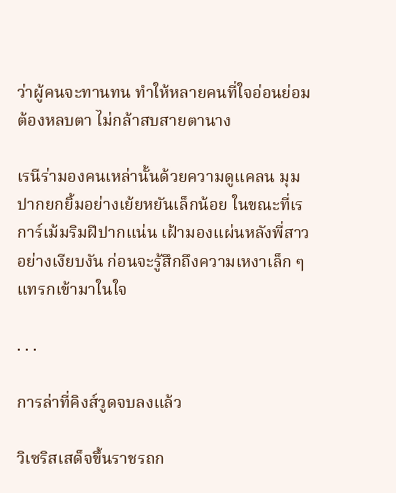ว่าผู้คนจะทานทน ทำให้หลายคนที่ใจอ่อนย่อมต้องหลบตา ไม่กล้าสบสายตานาง

เรนีร่ามองคนเหล่านั้นด้วยความดูแคลน มุมปากยกยิ้มอย่างเย้ยหยันเล็กน้อย ในขณะที่เรการ์เม้มริมฝีปากแน่น เฝ้ามองแผ่นหลังพี่สาวอย่างเงียบงัน ก่อนจะรู้สึกถึงความเหงาเล็ก ๆ แทรกเข้ามาในใจ

. . .

การล่าที่คิงส์วูดจบลงแล้ว

วิเซริสเสด็จขึ้นราชรถก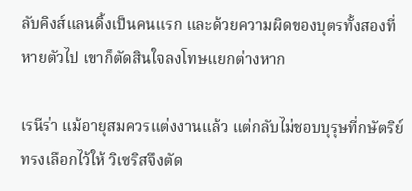ลับคิงส์แลนดิ้งเป็นคนแรก และด้วยความผิดของบุตรทั้งสองที่หายตัวไป เขาก็ตัดสินใจลงโทษแยกต่างหาก

เรนีร่า แม้อายุสมควรแต่งงานแล้ว แต่กลับไม่ชอบบุรุษที่กษัตริย์ทรงเลือกไว้ให้ วิเซริสจึงตัด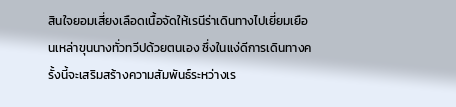สินใจยอมเสี่ยงเลือดเนื้อจัดให้เรนีร่าเดินทางไปเยี่ยมเยือนเหล่าขุนนางทั่วทวีปด้วยตนเอง ซึ่งในแง่ดีการเดินทางครั้งนี้จะเสริมสร้างความสัมพันธ์ระหว่างเร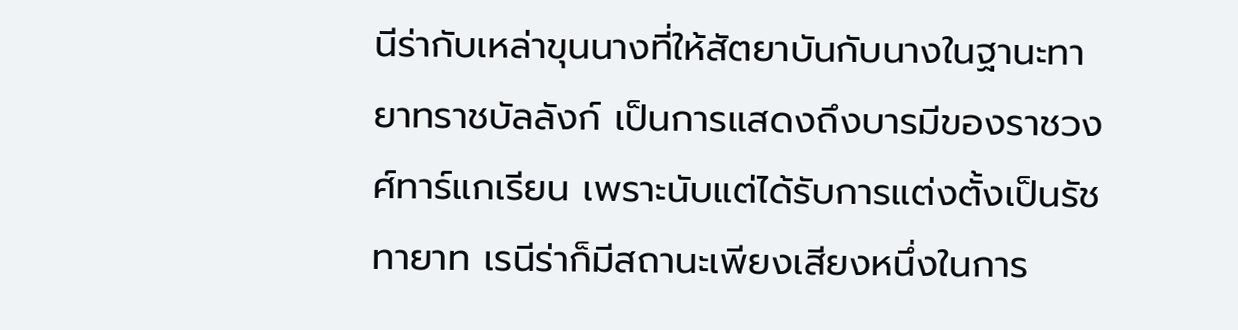นีร่ากับเหล่าขุนนางที่ให้สัตยาบันกับนางในฐานะทายาทราชบัลลังก์ เป็นการแสดงถึงบารมีของราชวงศ์ทาร์แกเรียน เพราะนับแต่ได้รับการแต่งตั้งเป็นรัชทายาท เรนีร่าก็มีสถานะเพียงเสียงหนึ่งในการ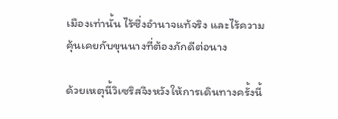เมืองเท่านั้น ไร้ซึ่งอำนาจแท้จริง และไร้ความคุ้นเคยกับขุนนางที่ต้องภักดีต่อนาง

ด้วยเหตุนี้วิเซริสจึงหวังให้การเดินทางครั้งนี้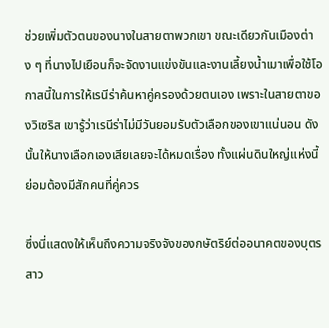ช่วยเพิ่มตัวตนของนางในสายตาพวกเขา ขณะเดียวกันเมืองต่าง ๆ ที่นางไปเยือนก็จะจัดงานแข่งขันและงานเลี้ยงน้ำเมาเพื่อใช้โอกาสนี้ในการให้เรนีร่าค้นหาคู่ครองด้วยตนเอง เพราะในสายตาของวิเซริส เขารู้ว่าเรนีร่าไม่มีวันยอมรับตัวเลือกของเขาแน่นอน ดังนั้นให้นางเลือกเองเสียเลยจะได้หมดเรื่อง ทั้งแผ่นดินใหญ่แห่งนี้ย่อมต้องมีสักคนที่คู่ควร

ซึ่งนี่แสดงให้เห็นถึงความจริงจังของกษัตริย์ต่ออนาคตของบุตรสาว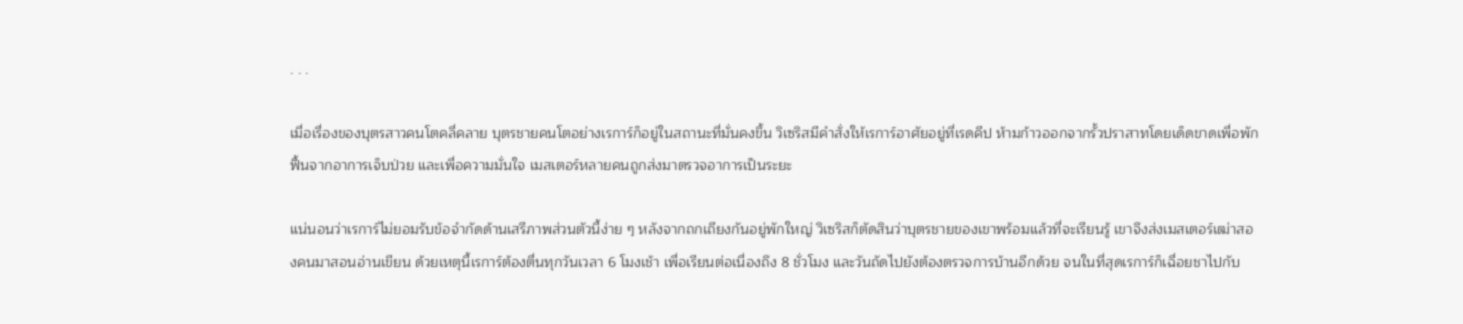. . .

เมื่อเรื่องของบุตรสาวคนโตคลี่คลาย บุตรชายคนโตอย่างเรการ์ก็อยู่ในสถานะที่มั่นคงขึ้น วิเซริสมีคำสั่งให้เรการ์อาศัยอยู่ที่เรดคีป ห้ามก้าวออกจากรั้วปราสาทโดยเด็ดขาดเพื่อพักฟื้นจากอาการเจ็บป่วย และเพื่อความมั่นใจ เมสเตอร์หลายคนถูกส่งมาตรวจอาการเป็นระยะ

แน่นอนว่าเรการ์ไม่ยอมรับข้อจำกัดด้านเสรีภาพส่วนตัวนี้ง่าย ๆ หลังจากถกเถียงกันอยู่พักใหญ่ วิเซริสก็ตัดสินว่าบุตรชายของเขาพร้อมแล้วที่จะเรียนรู้ เขาจึงส่งเมสเตอร์เฒ่าสองคนมาสอนอ่านเขียน ด้วยเหตุนี้เรการ์ต้องตื่นทุกวันเวลา 6 โมงเช้า เพื่อเรียนต่อเนื่องถึง 8 ชั่วโมง และวันถัดไปยังต้องตรวจการบ้านอีกด้วย จนในที่สุดเรการ์ก็เฉื่อยชาไปกับ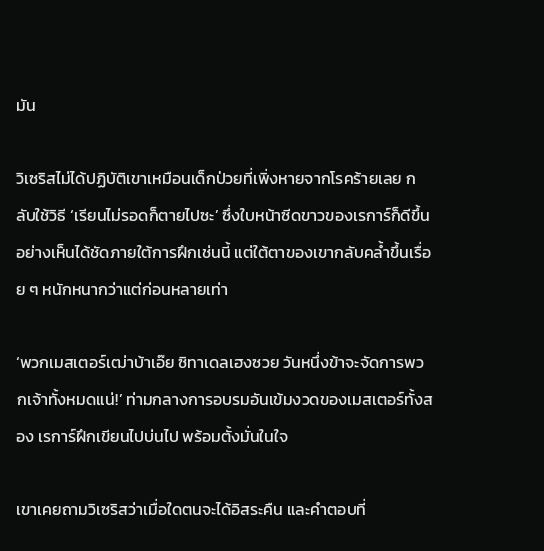มัน

วิเซริสไม่ได้ปฏิบัติเขาเหมือนเด็กป่วยที่เพิ่งหายจากโรคร้ายเลย กลับใช้วิธี ‘เรียนไม่รอดก็ตายไปซะ’ ซึ่งใบหน้าซีดขาวของเรการ์ก็ดีขึ้นอย่างเห็นได้ชัดภายใต้การฝึกเช่นนี้ แต่ใต้ตาของเขากลับคล้ำขึ้นเรื่อย ๆ หนักหนากว่าแต่ก่อนหลายเท่า

‘พวกเมสเตอร์เฒ่าบ้าเอ๊ย ซิทาเดลเฮงซวย วันหนึ่งข้าจะจัดการพวกเจ้าทั้งหมดแน่!’ ท่ามกลางการอบรมอันเข้มงวดของเมสเตอร์ทั้งสอง เรการ์ฝึกเขียนไปบ่นไป พร้อมตั้งมั่นในใจ

เขาเคยถามวิเซริสว่าเมื่อใดตนจะได้อิสระคืน และคำตอบที่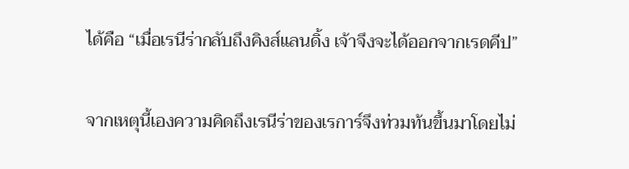ได้คือ “เมื่อเรนีร่ากลับถึงคิงส์แลนดิ้ง เจ้าจึงจะได้ออกจากเรดคีป”

จากเหตุนี้เองความคิดถึงเรนีร่าของเรการ์จึงท่วมท้นขึ้นมาโดยไม่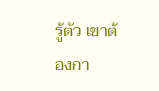รู้ตัว เขาต้องกา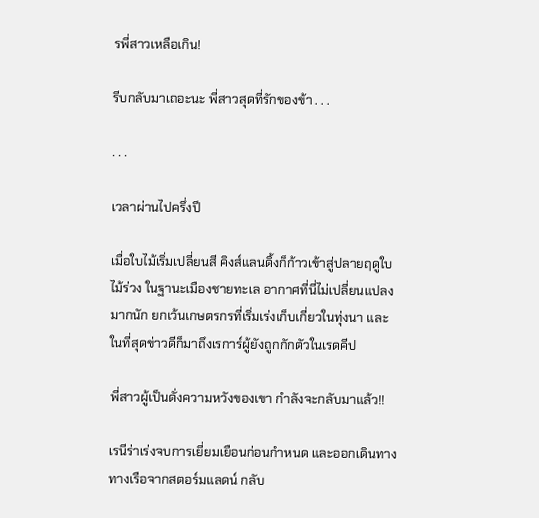รพี่สาวเหลือเกิน!

รีบกลับมาเถอะนะ พี่สาวสุดที่รักของข้า . . .

. . .

เวลาผ่านไปครึ่งปี

เมื่อใบไม้เริ่มเปลี่ยนสี คิงส์แลนดิ้งก็ก้าวเข้าสู่ปลายฤดูใบไม้ร่วง ในฐานะเมืองชายทะเล อากาศที่นี่ไม่เปลี่ยนแปลงมากนัก ยกเว้นเกษตรกรที่เริ่มเร่งเก็บเกี่ยวในทุ่งนา และในที่สุดข่าวดีก็มาถึงเรการ์ผู้ยังถูกกักตัวในเรดคีป

พี่สาวผู้เป็นดั่งความหวังของเขา กำลังจะกลับมาแล้ว!!

เรนีร่าเร่งจบการเยี่ยมเยือนก่อนกำหนด และออกเดินทางทางเรือจากสตอร์มแลดน์ กลับ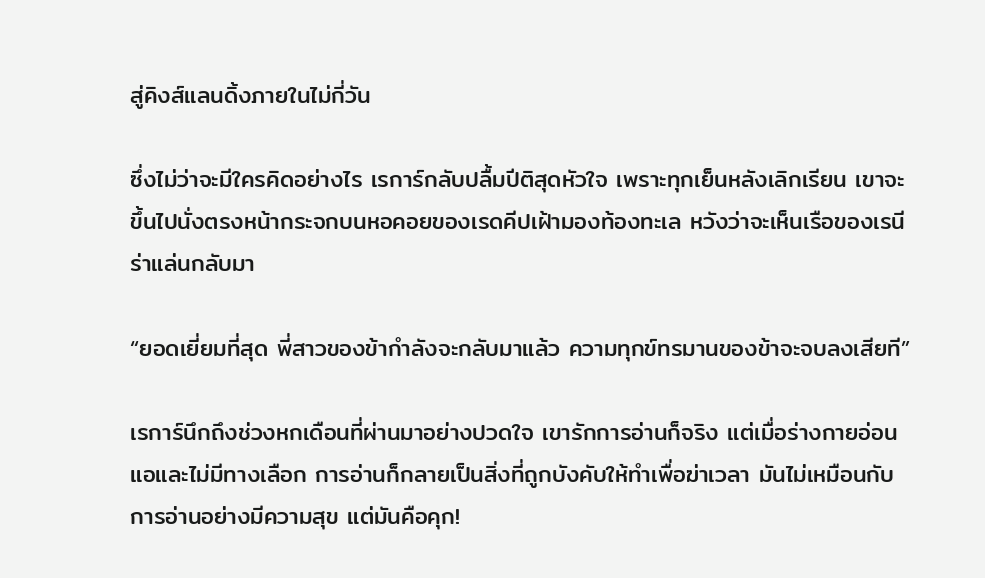สู่คิงส์แลนดิ้งภายในไม่กี่วัน

ซึ่งไม่ว่าจะมีใครคิดอย่างไร เรการ์กลับปลื้มปีติสุดหัวใจ เพราะทุกเย็นหลังเลิกเรียน เขาจะขึ้นไปนั่งตรงหน้ากระจกบนหอคอยของเรดคีปเฝ้ามองท้องทะเล หวังว่าจะเห็นเรือของเรนีร่าแล่นกลับมา

“ยอดเยี่ยมที่สุด พี่สาวของข้ากำลังจะกลับมาแล้ว ความทุกข์ทรมานของข้าจะจบลงเสียที”

เรการ์นึกถึงช่วงหกเดือนที่ผ่านมาอย่างปวดใจ เขารักการอ่านก็จริง แต่เมื่อร่างกายอ่อนแอและไม่มีทางเลือก การอ่านก็กลายเป็นสิ่งที่ถูกบังคับให้ทำเพื่อฆ่าเวลา มันไม่เหมือนกับการอ่านอย่างมีความสุข แต่มันคือคุก!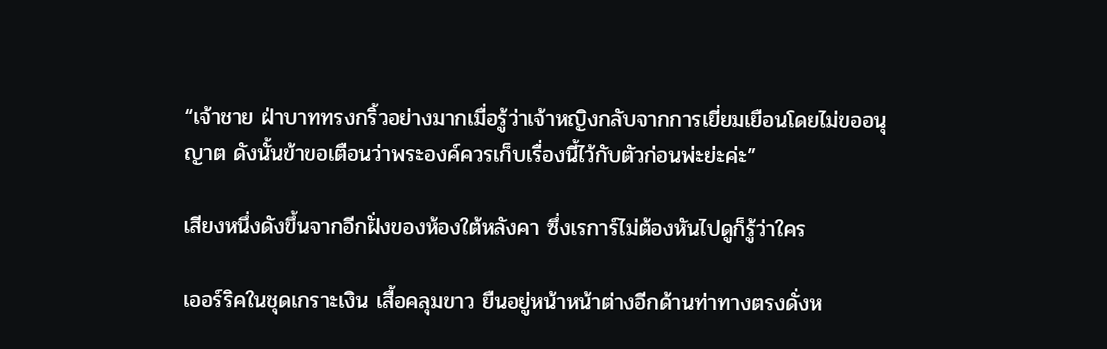“เจ้าชาย ฝ่าบาททรงกริ้วอย่างมากเมื่อรู้ว่าเจ้าหญิงกลับจากการเยี่ยมเยือนโดยไม่ขออนุญาต ดังนั้นข้าขอเตือนว่าพระองค์ควรเก็บเรื่องนี้ไว้กับตัวก่อนพ่ะย่ะค่ะ”

เสียงหนึ่งดังขึ้นจากอีกฝั่งของห้องใต้หลังคา ซึ่งเรการ์ไม่ต้องหันไปดูก็รู้ว่าใคร

เออร์ริคในชุดเกราะเงิน เสื้อคลุมขาว ยืนอยู่หน้าหน้าต่างอีกด้านท่าทางตรงดั่งห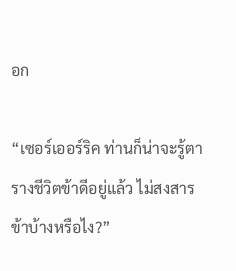อก

“เซอร์เออร์ริค ท่านก็น่าจะรู้ตารางชีวิตข้าดีอยู่แล้ว ไม่สงสารข้าบ้างหรือไง?”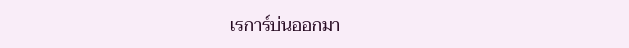เรการ์บ่นออกมา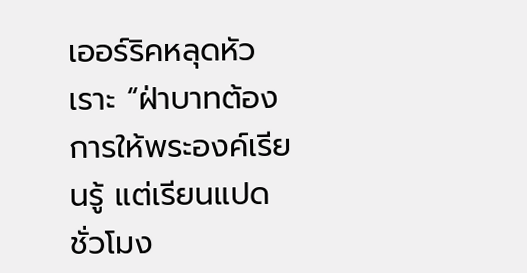เออร์ริคหลุดหัวเราะ “ฝ่าบาทต้องการให้พระองค์เรียนรู้ แต่เรียนแปดชั่วโมง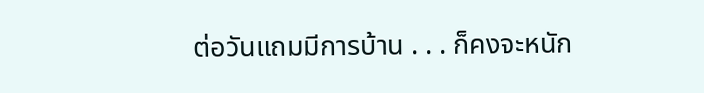ต่อวันแถมมีการบ้าน . . . ก็คงจะหนัก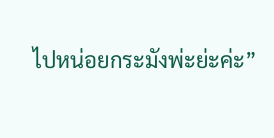ไปหน่อยกระมังพ่ะย่ะค่ะ”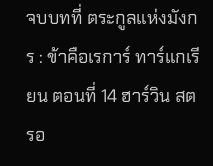จบบทที่ ตระกูลแห่งมังกร : ข้าคือเรการ์ ทาร์แกเรียน ตอนที่ 14 ฮาร์วิน สตรอ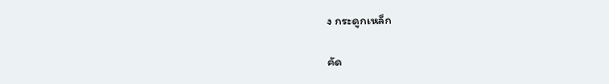ง กระดูกเหล็ก

คัด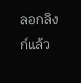ลอกลิงก์แล้ว